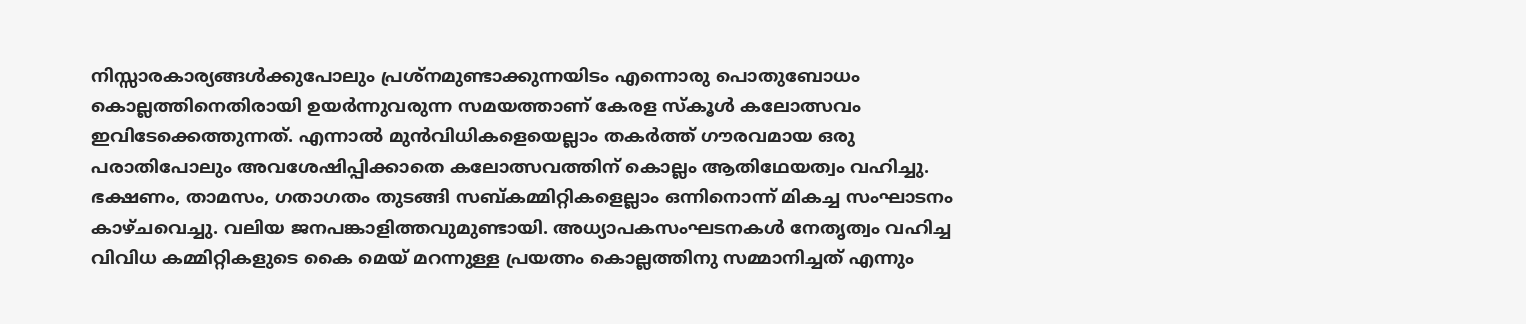നിസ്സാരകാര്യങ്ങൾക്കുപോലും പ്രശ്നമുണ്ടാക്കുന്നയിടം എന്നൊരു പൊതുബോധം കൊല്ലത്തിനെതിരായി ഉയർന്നുവരുന്ന സമയത്താണ് കേരള സ്കൂൾ കലോത്സവം ഇവിടേക്കെത്തുന്നത്. എന്നാൽ മുൻവിധികളെയെല്ലാം തകർത്ത് ഗൗരവമായ ഒരു പരാതിപോലും അവശേഷിപ്പിക്കാതെ കലോത്സവത്തിന് കൊല്ലം ആതിഥേയത്വം വഹിച്ചു.
ഭക്ഷണം, താമസം, ഗതാഗതം തുടങ്ങി സബ്കമ്മിറ്റികളെല്ലാം ഒന്നിനൊന്ന് മികച്ച സംഘാടനം കാഴ്ചവെച്ചു. വലിയ ജനപങ്കാളിത്തവുമുണ്ടായി. അധ്യാപകസംഘടനകൾ നേതൃത്വം വഹിച്ച വിവിധ കമ്മിറ്റികളുടെ കൈ മെയ് മറന്നുള്ള പ്രയത്നം കൊല്ലത്തിനു സമ്മാനിച്ചത് എന്നും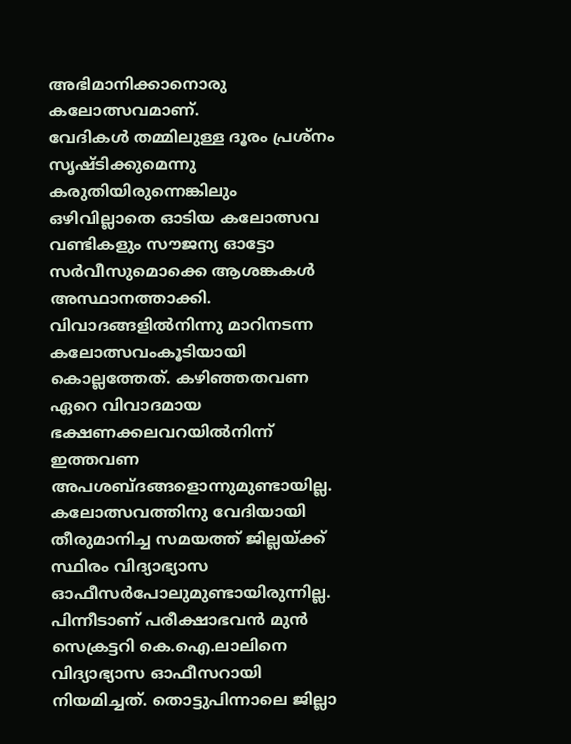അഭിമാനിക്കാനൊരു കലോത്സവമാണ്.
വേദികൾ തമ്മിലുള്ള ദൂരം പ്രശ്നം സൃഷ്ടിക്കുമെന്നു കരുതിയിരുന്നെങ്കിലും ഒഴിവില്ലാതെ ഓടിയ കലോത്സവ വണ്ടികളും സൗജന്യ ഓട്ടോ സർവീസുമൊക്കെ ആശങ്കകൾ അസ്ഥാനത്താക്കി. വിവാദങ്ങളിൽനിന്നു മാറിനടന്ന കലോത്സവംകൂടിയായി കൊല്ലത്തേത്. കഴിഞ്ഞതവണ ഏറെ വിവാദമായ ഭക്ഷണക്കലവറയിൽനിന്ന് ഇത്തവണ അപശബ്ദങ്ങളൊന്നുമുണ്ടായില്ല.
കലോത്സവത്തിനു വേദിയായി തീരുമാനിച്ച സമയത്ത് ജില്ലയ്ക്ക് സ്ഥിരം വിദ്യാഭ്യാസ ഓഫീസർപോലുമുണ്ടായിരുന്നില്ല. പിന്നീടാണ് പരീക്ഷാഭവൻ മുൻ സെക്രട്ടറി കെ.ഐ.ലാലിനെ വിദ്യാഭ്യാസ ഓഫീസറായി നിയമിച്ചത്. തൊട്ടുപിന്നാലെ ജില്ലാ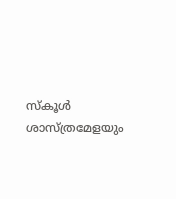സ്കൂൾ ശാസ്ത്രമേളയും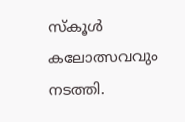സ്കൂൾ കലോത്സവവും നടത്തി.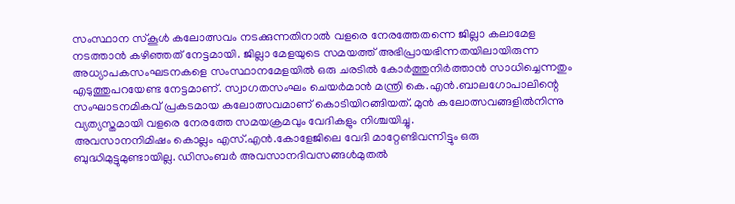സംസ്ഥാന സ്കൂൾ കലോത്സവം നടക്കുന്നതിനാൽ വളരെ നേരത്തേതന്നെ ജില്ലാ കലാമേള നടത്താൻ കഴിഞ്ഞത് നേട്ടമായി. ജില്ലാ മേളയുടെ സമയത്ത് അഭിപ്രായഭിന്നതയിലായിരുന്ന അധ്യാപകസംഘടനകളെ സംസ്ഥാനമേളയിൽ ഒരു ചരടിൽ കോർത്തുനിർത്താൻ സാധിച്ചെന്നതും എടുത്തുപറയേണ്ട നേട്ടമാണ്. സ്വാഗതസംഘം ചെയർമാൻ മന്ത്രി കെ.എൻ.ബാലഗോപാലിന്റെ സംഘാടനമികവ് പ്രകടമായ കലോത്സവമാണ് കൊടിയിറങ്ങിയത്. മുൻ കലോത്സവങ്ങളിൽനിന്നു വ്യത്യസ്തമായി വളരെ നേരത്തേ സമയക്രമവും വേദികളും നിശ്ചയിച്ചു.
അവസാനനിമിഷം കൊല്ലം എസ്.എൻ.കോളേജിലെ വേദി മാറ്റേണ്ടിവന്നിട്ടും ഒരു ബുദ്ധിമുട്ടുമുണ്ടായില്ല. ഡിസംബർ അവസാനദിവസങ്ങൾമുതൽ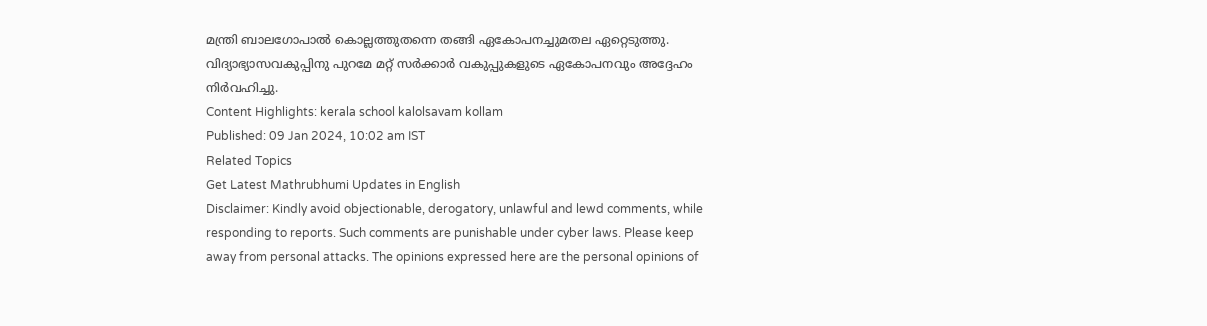മന്ത്രി ബാലഗോപാൽ കൊല്ലത്തുതന്നെ തങ്ങി ഏകോപനച്ചുമതല ഏറ്റെടുത്തു. വിദ്യാഭ്യാസവകുപ്പിനു പുറമേ മറ്റ് സർക്കാർ വകുപ്പുകളുടെ ഏകോപനവും അദ്ദേഹം നിർവഹിച്ചു.
Content Highlights: kerala school kalolsavam kollam
Published: 09 Jan 2024, 10:02 am IST
Related Topics
Get Latest Mathrubhumi Updates in English
Disclaimer: Kindly avoid objectionable, derogatory, unlawful and lewd comments, while responding to reports. Such comments are punishable under cyber laws. Please keep away from personal attacks. The opinions expressed here are the personal opinions of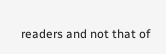readers and not that of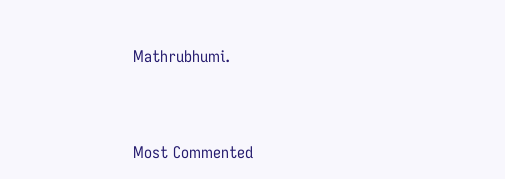Mathrubhumi.


Most Commented